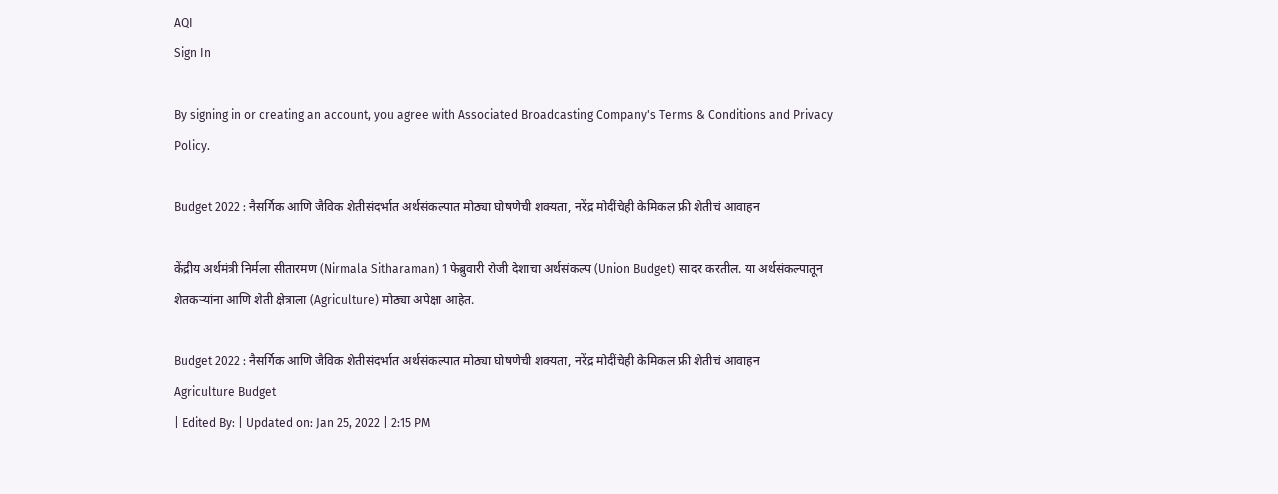AQI
Sign In

By signing in or creating an account, you agree with Associated Broadcasting Company's Terms & Conditions and Privacy Policy.

Budget 2022 : नैसर्गिक आणि जैविक शेतीसंदर्भात अर्थसंकल्पात मोठ्या घोषणेची शक्यता, नरेंद्र मोदींचेही केमिकल फ्री शेतीचं आवाहन

केंद्रीय अर्थमंत्री निर्मला सीतारमण (Nirmala Sitharaman) 1 फेब्रुवारी रोजी देशाचा अर्थसंकल्प (Union Budget) सादर करतील. या अर्थसंकल्पातून शेतकऱ्यांना आणि शेती क्षेत्राला (Agriculture) मोठ्या अपेक्षा आहेत.

Budget 2022 : नैसर्गिक आणि जैविक शेतीसंदर्भात अर्थसंकल्पात मोठ्या घोषणेची शक्यता, नरेंद्र मोदींचेही केमिकल फ्री शेतीचं आवाहन
Agriculture Budget
| Edited By: | Updated on: Jan 25, 2022 | 2:15 PM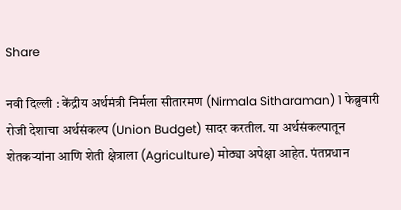Share

नवी दिल्ली : केंद्रीय अर्थमंत्री निर्मला सीतारमण (Nirmala Sitharaman) 1 फेब्रुवारी रोजी देशाचा अर्थसंकल्प (Union Budget) सादर करतील. या अर्थसंकल्पातून शेतकऱ्यांना आणि शेती क्षेत्राला (Agriculture) मोठ्या अपेक्षा आहेत. पंतप्रधान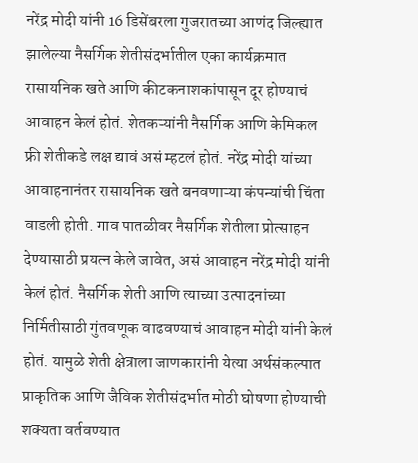नरेंद्र मोदी यांनी 16 डिसेंबरला गुजरातच्या आणंद जिल्ह्यात झालेल्या नैसर्गिक शेतीसंदर्भातील एका कार्यक्रमात रासायनिक खते आणि कीटकनाशकांपासून दूर होण्याचं आवाहन केलं होतं. शेतकऱ्यांनी नैसर्गिक आणि केमिकल फ्री शेतीकडे लक्ष द्यावं असं म्हटलं होतं. नरेंद्र मोदी यांच्या आवाहनानंतर रासायनिक खते बनवणाऱ्या कंपन्यांची चिंता वाडली होती. गाव पातळीवर नैसर्गिक शेतीला प्रोत्साहन देण्यासाठी प्रयत्न केले जावेत, असं आवाहन नरेंद्र मोदी यांनी केलं होतं. नैसर्गिक शेती आणि त्याच्या उत्पादनांच्या निर्मितीसाठी गुंतवणूक वाढवण्याचं आवाहन मोदी यांनी केलं होतं. यामुळे शेती क्षेत्राला जाणकारांनी येत्या अर्थसंकल्पात प्राकृतिक आणि जैविक शेतीसंदर्भात मोठी घोषणा होण्याची शक्यता वर्तवण्यात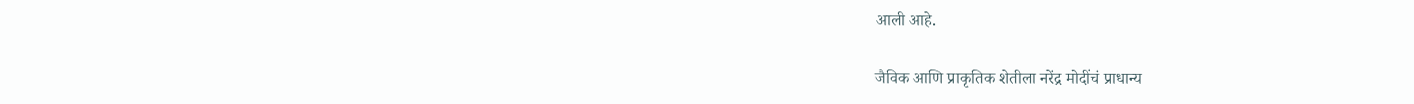आली आहे.

जैविक आणि प्राकृतिक शेतीला नरेंद्र मोदींचं प्राधान्य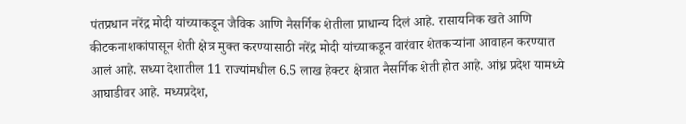पंतप्रधान नरेंद्र मोदी यांच्याकडून जैविक आणि नैसर्गिक शेतीला प्राधान्य दिलं आहे. रासायनिक खते आणि कीटकनाशकांपासून शेती क्षेत्र मुक्त करण्यासाठी नरेंद्र मोदी यांच्याकडून वारंवार शेतकऱ्यांना आवाहन करण्यात आलं आहे. सध्या देशातील 11 राज्यांमधील 6.5 लाख हेक्टर क्षेत्रात नैसर्गिक शेती होत आहे. आंध्र प्रदेश यामध्ये आघाडीवर आहे. मध्यप्रदेश,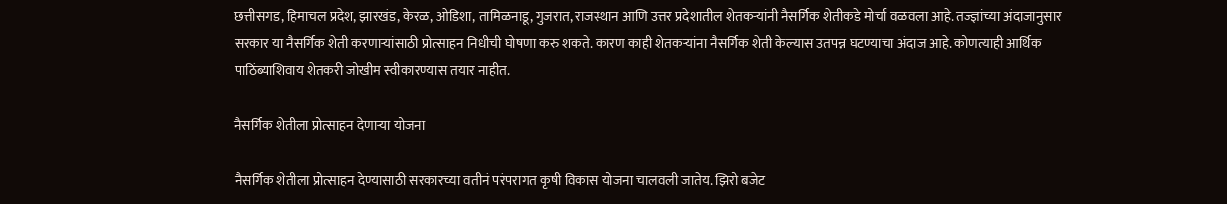छत्तीसगड, हिमाचल प्रदेश, झारखंड, केरळ, ओडिशा, तामिळनाडू, गुजरात, राजस्थान आणि उत्तर प्रदेशातील शेतकऱ्यांनी नैसर्गिक शेतीकडे मोर्चा वळवला आहे. तज्ज्ञांच्या अंदाजानुसार सरकार या नैसर्गिक शेती करणाऱ्यांसाठी प्रोत्साहन निधीची घोषणा करु शकते. कारण काही शेतकऱ्यांना नैसर्गिक शेती केल्यास उतपन्न घटण्याचा अंदाज आहे. कोणत्याही आर्थिक पाठिंब्याशिवाय शेतकरी जोखीम स्वीकारण्यास तयार नाहीत.

नैसर्गिक शेतीला प्रोत्साहन देणाऱ्या योजना

नैसर्गिक शेतीला प्रोत्साहन देण्यासाठी सरकारच्या वतीनं परंपरागत कृषी विकास योजना चालवली जातेय. झिरो बजेट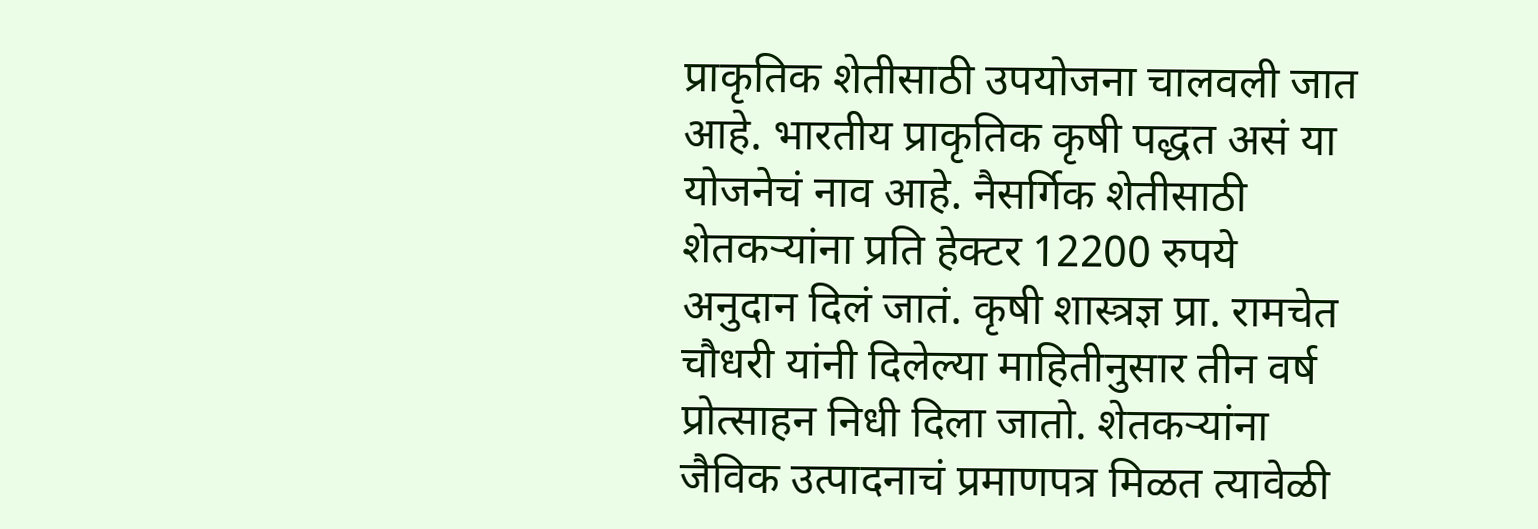प्राकृतिक शेतीसाठी उपयोजना चालवली जात आहे. भारतीय प्राकृतिक कृषी पद्धत असं या योजनेचं नाव आहे. नैसर्गिक शेतीसाठी शेतकऱ्यांना प्रति हेक्टर 12200 रुपये अनुदान दिलं जातं. कृषी शास्त्रज्ञ प्रा. रामचेत चौधरी यांनी दिलेल्या माहितीनुसार तीन वर्ष प्रोत्साहन निधी दिला जातो. शेतकऱ्यांना जैविक उत्पादनाचं प्रमाणपत्र मिळत त्यावेळी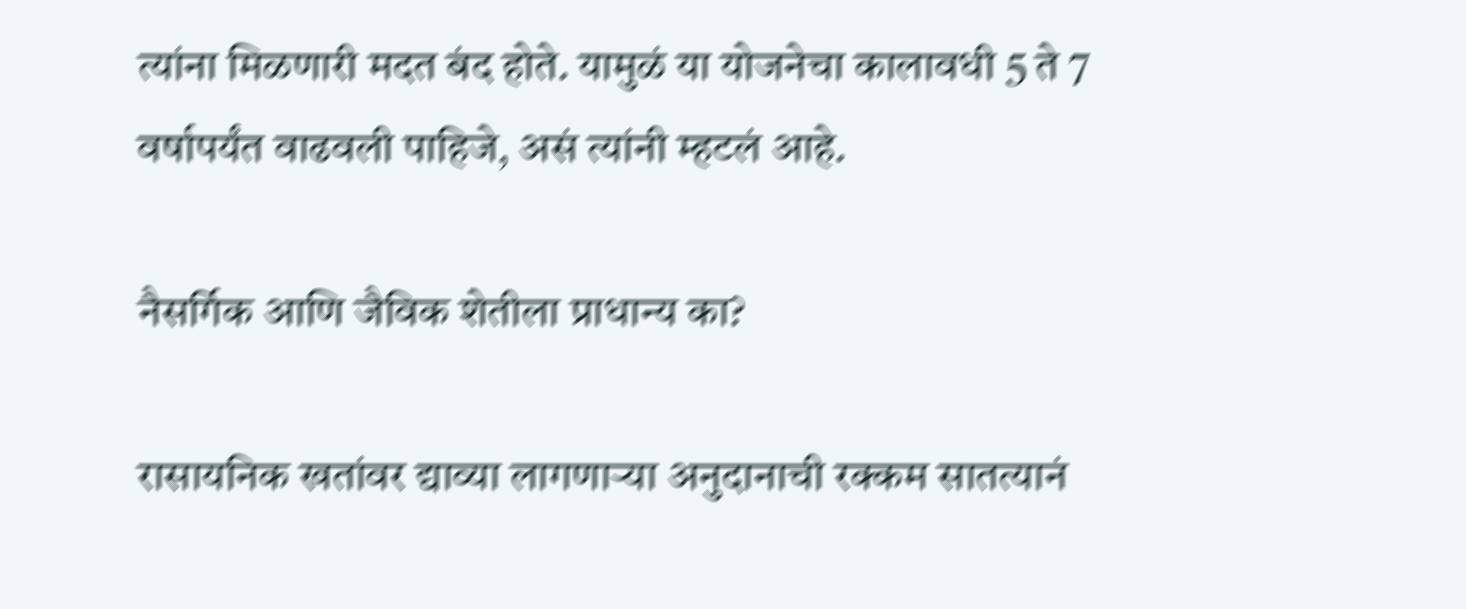त्यांना मिळणारी मदत बंद होते. यामुळं या योजनेचा कालावधी 5 ते 7 वर्षापर्यंत वाढवली पाहिजे, असं त्यांनी म्हटलं आहे.

नैसर्गिक आणि जैविक शेतीला प्राधान्य का?

रासायनिक खतांवर द्याव्या लागणाऱ्या अनुदानाची रक्कम सातत्यानं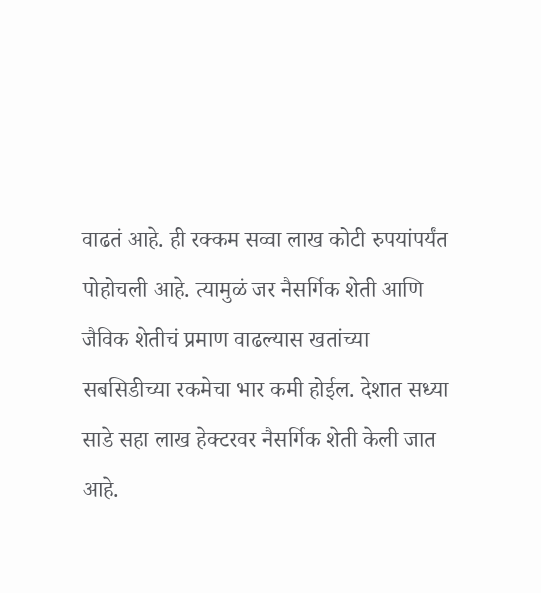वाढतं आहे. ही रक्कम सव्वा लाख कोटी रुपयांपर्यंत पोहोचली आहे. त्यामुळं जर नैसर्गिक शेती आणि जैविक शेतीचं प्रमाण वाढल्यास खतांच्या सबसिडीच्या रकमेचा भार कमी होईल. देशात सध्या साडे सहा लाख हेक्टरवर नैसर्गिक शेती केली जात आहे.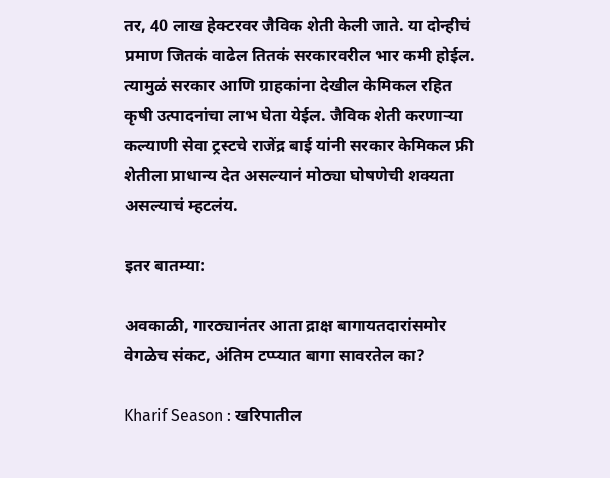तर, 40 लाख हेक्टरवर जैविक शेती केली जाते. या दोन्हीचं प्रमाण जितकं वाढेल तितकं सरकारवरील भार कमी होईल. त्यामुळं सरकार आणि ग्राहकांना देखील केमिकल रहित कृषी उत्पादनांचा लाभ घेता येईल. जैविक शेती करणाऱ्या कल्याणी सेवा ट्रस्टचे राजेंद्र बाई यांनी सरकार केमिकल फ्री शेतीला प्राधान्य देत असल्यानं मोठ्या घोषणेची शक्यता असल्याचं म्हटलंय.

इतर बातम्या:

अवकाळी, गारठ्यानंतर आता द्राक्ष बागायतदारांसमोर वेगळेच संकट, अंतिम टप्प्यात बागा सावरतेल का?

Kharif Season : खरिपातील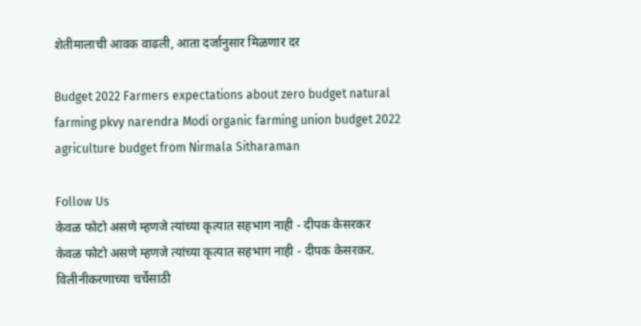शेतीमालाची आवक वाढली, आता दर्जानुसार मिळणार दर

Budget 2022 Farmers expectations about zero budget natural farming pkvy narendra Modi organic farming union budget 2022 agriculture budget from Nirmala Sitharaman

Follow Us
केवळ फोटो असणे म्हणजे त्यांच्या कृत्यात सहभाग नाही - दीपक केसरकर
केवळ फोटो असणे म्हणजे त्यांच्या कृत्यात सहभाग नाही - दीपक केसरकर.
विलीनीकरणाच्या चर्चेसाठी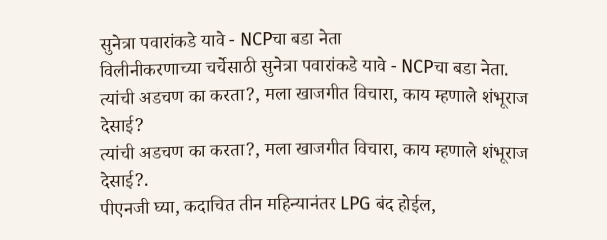सुनेत्रा पवारांकडे यावे - NCPचा बडा नेता
विलीनीकरणाच्या चर्चेसाठी सुनेत्रा पवारांकडे यावे - NCPचा बडा नेता.
त्यांची अडचण का करता?, मला खाजगीत विचारा, काय म्हणाले शंभूराज देसाई?
त्यांची अडचण का करता?, मला खाजगीत विचारा, काय म्हणाले शंभूराज देसाई?.
पीएनजी घ्या, कदाचित तीन महिन्यानंतर LPG बंद होईल,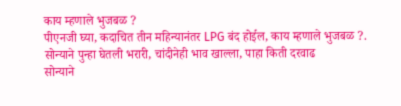काय म्हणाले भुजबळ ?
पीएनजी घ्या, कदाचित तीन महिन्यानंतर LPG बंद होईल, काय म्हणाले भुजबळ ?.
सोन्याने पुन्हा घेतली भरारी, चांदीनेही भाव खाल्ला, पाहा किती दरवाढ
सोन्याने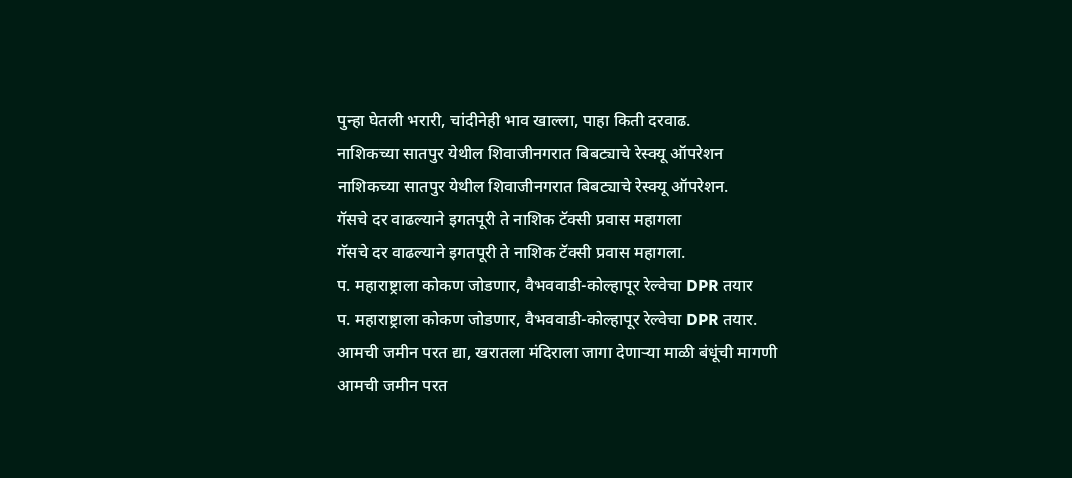पुन्हा घेतली भरारी, चांदीनेही भाव खाल्ला, पाहा किती दरवाढ.
नाशिकच्या सातपुर येथील शिवाजीनगरात बिबट्याचे रेस्क्यू ऑपरेशन
नाशिकच्या सातपुर येथील शिवाजीनगरात बिबट्याचे रेस्क्यू ऑपरेशन.
गॅसचे दर वाढल्याने इगतपूरी ते नाशिक टॅक्सी प्रवास महागला
गॅसचे दर वाढल्याने इगतपूरी ते नाशिक टॅक्सी प्रवास महागला.
प. महाराष्ट्राला कोकण जोडणार, वैभववाडी-कोल्हापूर रेल्वेचा DPR तयार
प. महाराष्ट्राला कोकण जोडणार, वैभववाडी-कोल्हापूर रेल्वेचा DPR तयार.
आमची जमीन परत द्या, खरातला मंदिराला जागा देणाऱ्या माळी बंधूंची मागणी
आमची जमीन परत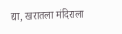द्या, खरातला मंदिराला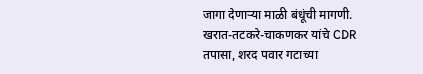जागा देणाऱ्या माळी बंधूंची मागणी.
खरात-तटकरे-चाकणकर यांचे CDR तपासा, शरद पवार गटाच्या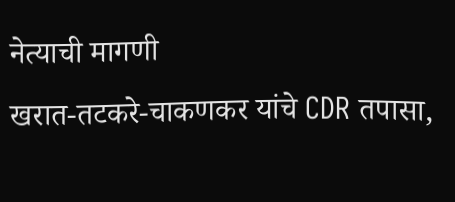नेत्याची मागणी
खरात-तटकरे-चाकणकर यांचे CDR तपासा,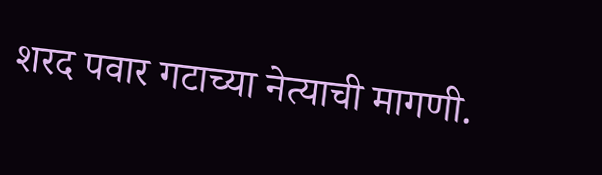शरद पवार गटाच्या नेत्याची मागणी.